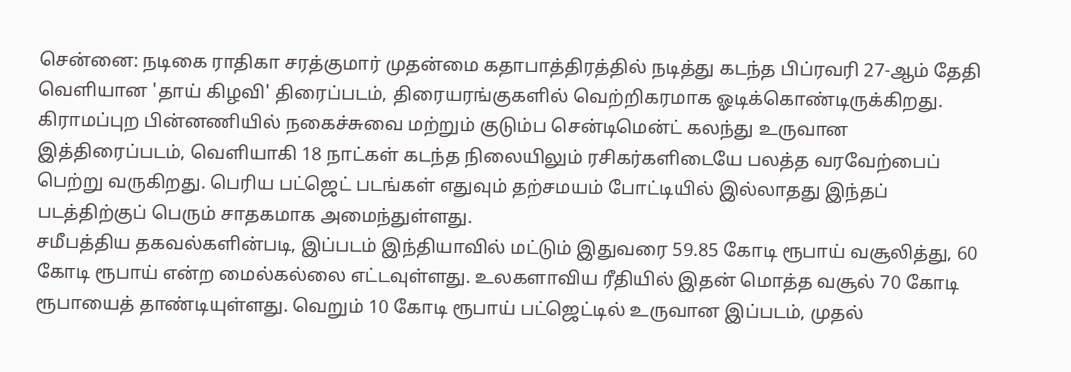சென்னை: நடிகை ராதிகா சரத்குமார் முதன்மை கதாபாத்திரத்தில் நடித்து கடந்த பிப்ரவரி 27-ஆம் தேதி வெளியான 'தாய் கிழவி' திரைப்படம், திரையரங்குகளில் வெற்றிகரமாக ஓடிக்கொண்டிருக்கிறது. கிராமப்புற பின்னணியில் நகைச்சுவை மற்றும் குடும்ப சென்டிமென்ட் கலந்து உருவான இத்திரைப்படம், வெளியாகி 18 நாட்கள் கடந்த நிலையிலும் ரசிகர்களிடையே பலத்த வரவேற்பைப் பெற்று வருகிறது. பெரிய பட்ஜெட் படங்கள் எதுவும் தற்சமயம் போட்டியில் இல்லாதது இந்தப் படத்திற்குப் பெரும் சாதகமாக அமைந்துள்ளது.
சமீபத்திய தகவல்களின்படி, இப்படம் இந்தியாவில் மட்டும் இதுவரை 59.85 கோடி ரூபாய் வசூலித்து, 60 கோடி ரூபாய் என்ற மைல்கல்லை எட்டவுள்ளது. உலகளாவிய ரீதியில் இதன் மொத்த வசூல் 70 கோடி ரூபாயைத் தாண்டியுள்ளது. வெறும் 10 கோடி ரூபாய் பட்ஜெட்டில் உருவான இப்படம், முதல்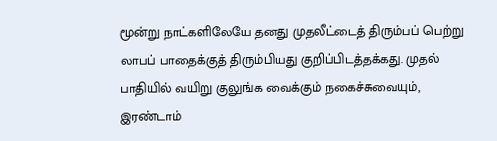மூன்று நாட்களிலேயே தனது முதலீட்டைத் திரும்பப் பெற்று லாபப் பாதைக்குத் திரும்பியது குறிப்பிடத்தக்கது. முதல் பாதியில் வயிறு குலுங்க வைக்கும் நகைச்சுவையும், இரண்டாம்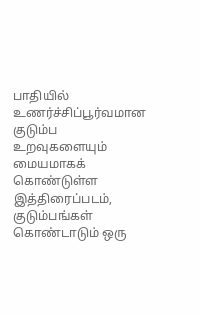பாதியில் உணர்ச்சிப்பூர்வமான குடும்ப உறவுகளையும் மையமாகக் கொண்டுள்ள இத்திரைப்படம், குடும்பங்கள் கொண்டாடும் ஒரு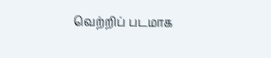வெற்றிப் படமாக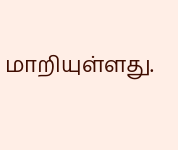மாறியுள்ளது.